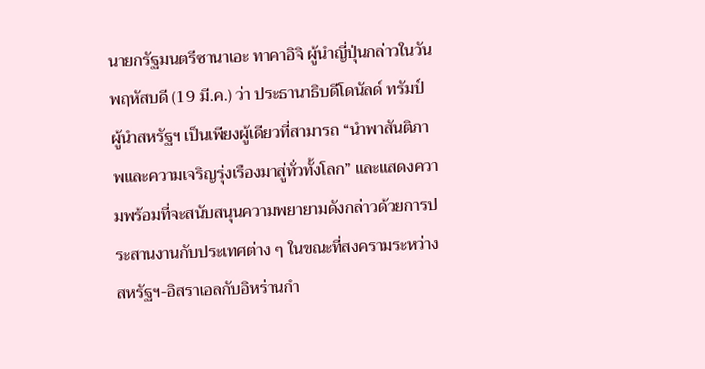นายกรัฐมนตรีซานาเอะ ทาคาอิจิ ผู้นำญี่ปุ่นกล่าวในวันพฤหัสบดี (19 มี.ค.) ว่า ประธานาธิบดีโดนัลด์ ทรัมป์ ผู้นำสหรัฐฯ เป็นเพียงผู้เดียวที่สามารถ “นำพาสันติภาพและความเจริญรุ่งเรืองมาสู่ทั่วทั้งโลก” และแสดงความพร้อมที่จะสนับสนุนความพยายามดังกล่าวด้วยการประสานงานกับประเทศต่าง ๆ ในขณะที่สงครามระหว่างสหรัฐฯ-อิสราเอลกับอิหร่านกำ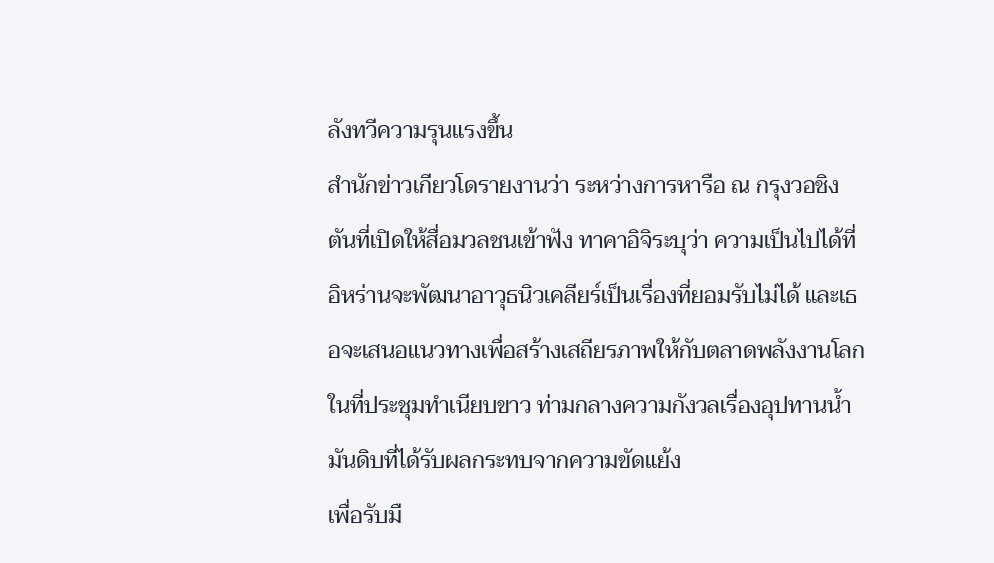ลังทวีความรุนแรงขึ้น
สำนักข่าวเกียวโดรายงานว่า ระหว่างการหารือ ณ กรุงวอชิงตันที่เปิดให้สื่อมวลชนเข้าฟัง ทาคาอิจิระบุว่า ความเป็นไปได้ที่อิหร่านจะพัฒนาอาวุธนิวเคลียร์เป็นเรื่องที่ยอมรับไม่ได้ และเธอจะเสนอแนวทางเพื่อสร้างเสถียรภาพให้กับตลาดพลังงานโลกในที่ประชุมทำเนียบขาว ท่ามกลางความกังวลเรื่องอุปทานน้ำมันดิบที่ได้รับผลกระทบจากความขัดแย้ง
เพื่อรับมื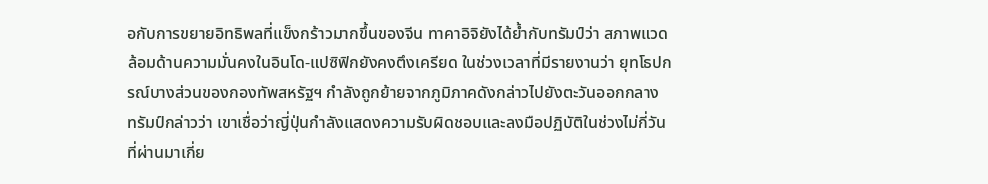อกับการขยายอิทธิพลที่แข็งกร้าวมากขึ้นของจีน ทาคาอิจิยังได้ย้ำกับทรัมป์ว่า สภาพแวดล้อมด้านความมั่นคงในอินโด-แปซิฟิกยังคงตึงเครียด ในช่วงเวลาที่มีรายงานว่า ยุทโธปกรณ์บางส่วนของกองทัพสหรัฐฯ กำลังถูกย้ายจากภูมิภาคดังกล่าวไปยังตะวันออกกลาง
ทรัมป์กล่าวว่า เขาเชื่อว่าญี่ปุ่นกำลังแสดงความรับผิดชอบและลงมือปฏิบัติในช่วงไม่กี่วันที่ผ่านมาเกี่ย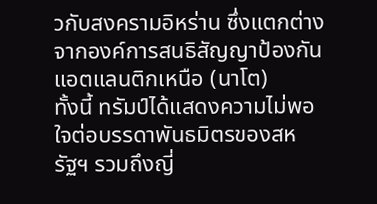วกับสงครามอิหร่าน ซึ่งแตกต่างจากองค์การสนธิสัญญาป้องกันแอตแลนติกเหนือ (นาโต)
ทั้งนี้ ทรัมป์ได้แสดงความไม่พอใจต่อบรรดาพันธมิตรของสหรัฐฯ รวมถึงญี่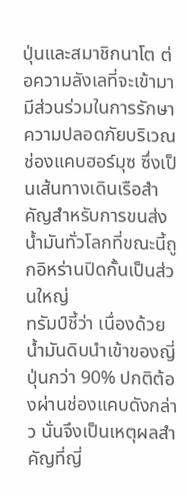ปุ่นและสมาชิกนาโต ต่อความลังเลที่จะเข้ามามีส่วนร่วมในการรักษาความปลอดภัยบริเวณช่องแคบฮอร์มุซ ซึ่งเป็นเส้นทางเดินเรือสำคัญสำหรับการขนส่งน้ำมันทั่วโลกที่ขณะนี้ถูกอิหร่านปิดกั้นเป็นส่วนใหญ่
ทรัมป์ชี้ว่า เนื่องด้วยน้ำมันดิบนำเข้าของญี่ปุ่นกว่า 90% ปกติต้องผ่านช่องแคบดังกล่าว นั่นจึงเป็นเหตุผลสำคัญที่ญี่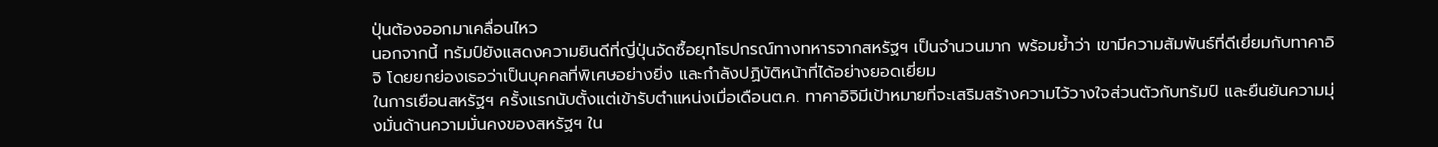ปุ่นต้องออกมาเคลื่อนไหว
นอกจากนี้ ทรัมป์ยังแสดงความยินดีที่ญี่ปุ่นจัดซื้อยุทโธปกรณ์ทางทหารจากสหรัฐฯ เป็นจำนวนมาก พร้อมย้ำว่า เขามีความสัมพันธ์ที่ดีเยี่ยมกับทาคาอิจิ โดยยกย่องเธอว่าเป็นบุคคลที่พิเศษอย่างยิ่ง และกำลังปฏิบัติหน้าที่ได้อย่างยอดเยี่ยม
ในการเยือนสหรัฐฯ ครั้งแรกนับตั้งแต่เข้ารับตำแหน่งเมื่อเดือนต.ค. ทาคาอิจิมีเป้าหมายที่จะเสริมสร้างความไว้วางใจส่วนตัวกับทรัมป์ และยืนยันความมุ่งมั่นด้านความมั่นคงของสหรัฐฯ ใน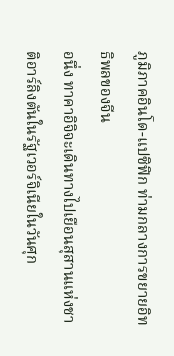ภูมิภาคอินโด-แปซิฟิก ท่ามกลางการขยายอิทธิพลของจีน
อนึ่ง ทาคาอิจิจะเดินทางไปเยือนสุสานแห่งชาติอาร์ลิงตันในรัฐเวอร์จิเนียในวันศุก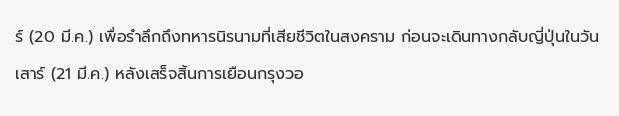ร์ (20 มี.ค.) เพื่อรำลึกถึงทหารนิรนามที่เสียชีวิตในสงคราม ก่อนจะเดินทางกลับญี่ปุ่นในวันเสาร์ (21 มี.ค.) หลังเสร็จสิ้นการเยือนกรุงวอ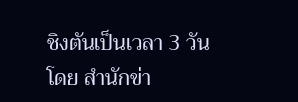ชิงตันเป็นเวลา 3 วัน
โดย สำนักข่า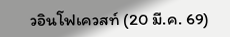วอินโฟเควสท์ (20 มี.ค. 69)